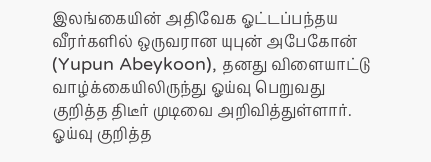இலங்கையின் அதிவேக ஓட்டப்பந்தய வீரர்களில் ஒருவரான யுபுன் அபேகோன் (Yupun Abeykoon), தனது விளையாட்டு வாழ்க்கையிலிருந்து ஓய்வு பெறுவது குறித்த திடீர் முடிவை அறிவித்துள்ளார்.
ஓய்வு குறித்த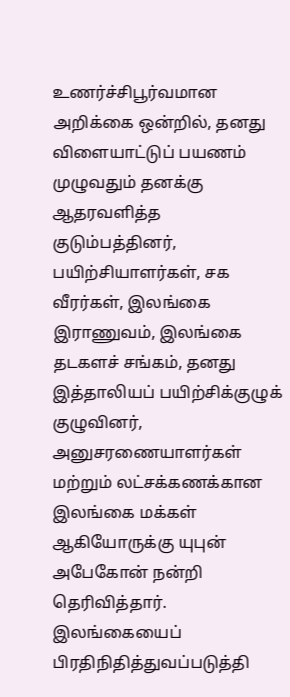உணர்ச்சிபூர்வமான அறிக்கை ஒன்றில், தனது விளையாட்டுப் பயணம் முழுவதும் தனக்கு ஆதரவளித்த குடும்பத்தினர், பயிற்சியாளர்கள், சக வீரர்கள், இலங்கை இராணுவம், இலங்கை தடகளச் சங்கம், தனது இத்தாலியப் பயிற்சிக்குழுக் குழுவினர், அனுசரணையாளர்கள் மற்றும் லட்சக்கணக்கான இலங்கை மக்கள் ஆகியோருக்கு யுபுன் அபேகோன் நன்றி தெரிவித்தார்.
இலங்கையைப் பிரதிநிதித்துவப்படுத்தி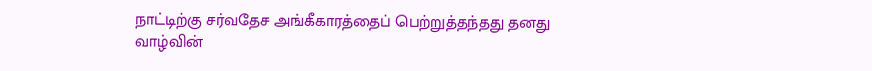நாட்டிற்கு சர்வதேச அங்கீகாரத்தைப் பெற்றுத்தந்தது தனது வாழ்வின்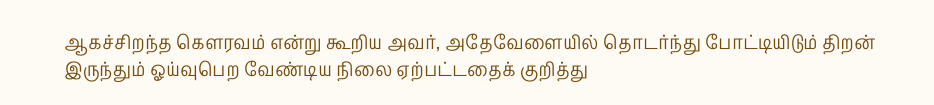ஆகச்சிறந்த கௌரவம் என்று கூறிய அவர், அதேவேளையில் தொடர்ந்து போட்டியிடும் திறன் இருந்தும் ஓய்வுபெற வேண்டிய நிலை ஏற்பட்டதைக் குறித்து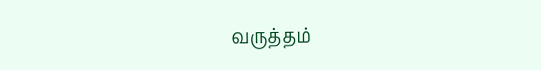வருத்தம்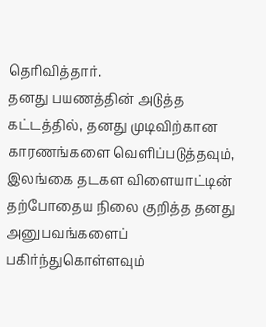தெரிவித்தார்.
தனது பயணத்தின் அடுத்த கட்டத்தில், தனது முடிவிற்கான காரணங்களை வெளிப்படுத்தவும், இலங்கை தடகள விளையாட்டின் தற்போதைய நிலை குறித்த தனது அனுபவங்களைப் பகிர்ந்துகொள்ளவும்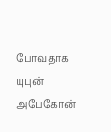போவதாக யுபுன் அபேகோன்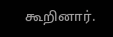கூறினார்.